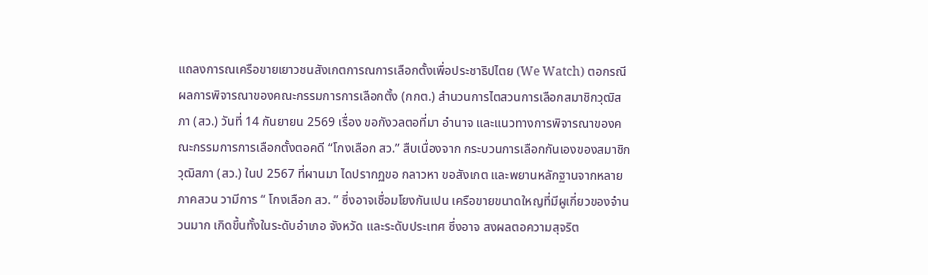แถลงการณเครือขายเยาวชนสังเกตการณการเลือกตั้งเพื่อประชาธิปไตย (We Watch) ตอกรณีผลการพิจารณาของคณะกรรมการการเลือกตั้ง (กกต.) สํานวนการไตสวนการเลือกสมาชิกวุฒิสภา (สว.) วันที่ 14 กันยายน 2569 เรื่อง ขอกังวลตอที่มา อํานาจ และแนวทางการพิจารณาของคณะกรรมการการเลือกตั้งตอคดี “โกงเลือก สว.” สืบเนื่องจาก กระบวนการเลือกกันเองของสมาชิกวุฒิสภา (สว.) ในป 2567 ที่ผานมา ไดปรากฏขอ กลาวหา ขอสังเกต และพยานหลักฐานจากหลายภาคสวน วามีการ “ โกงเลือก สว. ” ซึ่งอาจเชื่อมโยงกันเปน เครือขายขนาดใหญที่มีผูเกี่ยวของจํานวนมาก เกิดขึ้นทั้งในระดับอําเภอ จังหวัด และระดับประเทศ ซึ่งอาจ สงผลตอความสุจริต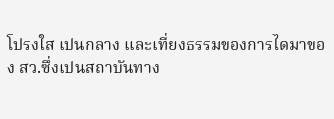โปรงใส เปนกลาง และเที่ยงธรรมของการไดมาของ สว.ซึ่งเปนสถาบันทาง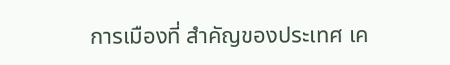การเมืองที่ สําคัญของประเทศ เค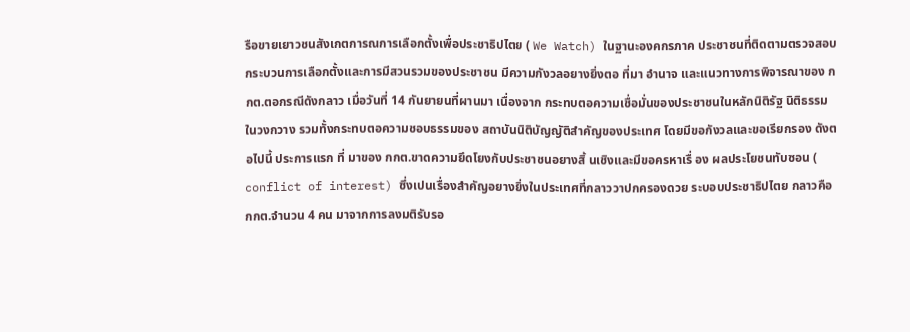รือขายเยาวชนสังเกตการณการเลือกตั้งเพื่อประชาธิปไตย ( We Watch) ในฐานะองคกรภาค ประชาชนที่ติดตามตรวจสอบกระบวนการเลือกตั้งและการมีสวนรวมของประชาชน มีความกังวลอยางยิ่งตอ ที่มา อํานาจ และแนวทางการพิจารณาของ กกต.ตอกรณีดังกลาว เมื่อวันที่ 14 กันยายนที่ผานมา เนื่องจาก กระทบตอความเชื่อมั่นของประชาชนในหลักนิติรัฐ นิติธรรมในวงกวาง รวมทั้งกระทบตอความชอบธรรมของ สถาบันนิติบัญญัติสําคัญของประเทศ โดยมีขอกังวลและขอเรียกรอง ดังตอไปนี้ ประการแรก ที่ มาของ กกต.ขาดความยึดโยงกับประชาชนอยางสิ้ นเชิงและมีขอครหาเรื่ อง ผลประโยชนทับซอน ( conflict of interest) ซึ่งเปนเรื่องสําคัญอยางยิ่งในประเทศที่กลาววาปกครองดวย ระบอบประชาธิปไตย กลาวคือ กกต.จํานวน 4 คน มาจากการลงมติรับรอ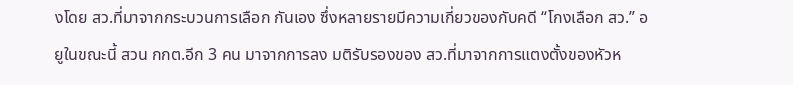งโดย สว.ที่มาจากกระบวนการเลือก กันเอง ซึ่งหลายรายมีความเกี่ยวของกับคดี “โกงเลือก สว.” อยูในขณะนี้ สวน กกต.อีก 3 คน มาจากการลง มติรับรองของ สว.ที่มาจากการแตงตั้งของหัวห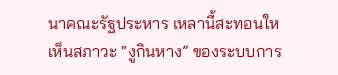นาคณะรัฐประหาร เหลานี้สะทอนใหเห็นสภาวะ “งูกินหาง” ของระบบการ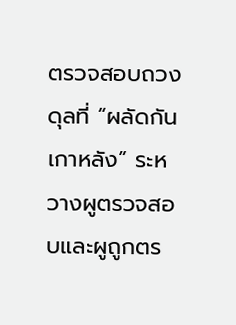ตรวจสอบถวงดุลที่ “ผลัดกันเกาหลัง” ระหวางผูตรวจสอบและผูถูกตร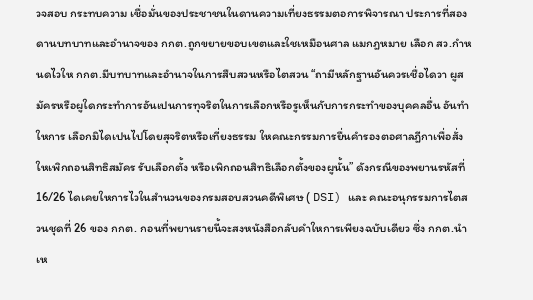วจสอบ กระทบความ เชื่อมั่นของประชาชนในดานความเที่ยงธรรมตอการพิจารณา ประการที่สอง ดานบทบาทและอํานาจของ กกต.ถูกขยายขอบเขตและใชเหมือนศาล แมกฎหมาย เลือก สว.กําหนดไวให กกต.มีบทบาทและอํานาจในการสืบสวนหรือไตสวน “ถามีหลักฐานอันควรเชื่อไดวา ผูสมัครหรือผูใดกระทําการอันเปนการทุจริตในการเลือกหรือรูเห็นกับการกระทําของบุคคลอื่น อันทําใหการ เลือกมิไดเปนไปโดยสุจริตหรือเที่ยงธรรม ใหคณะกรรมการยื่นคํารองตอศาลฎีกาเพื่อสั่งใหเพิกถอนสิทธิสมัคร รับเลือกตั้ง หรือเพิกถอนสิทธิเลือกตั้งของผูนั้น” ดังกรณีของพยานรหัสที่ 16/26 ไดเคยใหการไวในสํานวนของกรมสอบสวนคดีพิเศษ ( DSI) และ คณะอนุกรรมการไตสวนชุดที่ 26 ของ กกต. กอนที่พยานรายนี้จะสงหนังสือกลับคําใหการเพียงฉบับเดียว ซึ่ง กกต.นําเห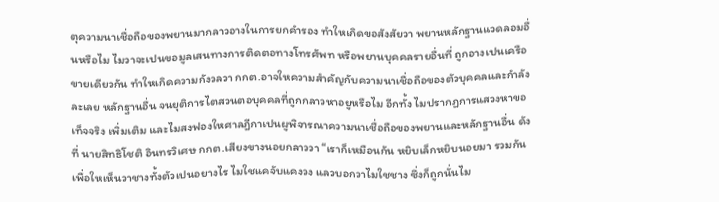ตุความนาเชื่อถือของพยานมากลาวอางในการยกคํารอง ทําใหเกิดขอสังสัยวา พยานหลักฐานแวดลอมอื่นหรือไม ไมวาจะเปนขอมูลเสนทางการติดตอทางโทรศัพท หรือพยานบุคคลรายอื่นที่ ถูกอางเปนเครือขายเดียวกัน ทําใหเกิดความกังวลวา กกต.อาจใหความสําคัญกับความนาเชื่อถือของตัวบุคคลและกําลังละเลย หลักฐานอื่น จนยุติการไตสวนตอบุคคลที่ถูกกลาวหาอยูหรือไม อีกทั้ง ไมปรากฏการแสวงหาขอเท็จจริง เพิ่มเติม และไมสงฟองใหศาลฎีกาเปนผูพิจารณาความนาเชื่อถือของพยานและหลักฐานอื่น ดังที่ นายสิทธิโชติ อินทรวิเศษ กกต.เสียงขางนอยกลาววา “เราก็เหมือนกัน หยิบเล็กหยิบนอยมา รวมกันเพื่อใหเห็นวาชางทั้งตัวเปนอยางไร ไมใชแคจับแคงวง แลวบอกวาไมใชชาง ซึ่งก็ถูกนั่นไม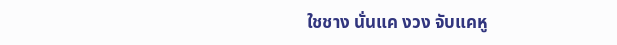ใชชาง นั่นแค งวง จับแคหู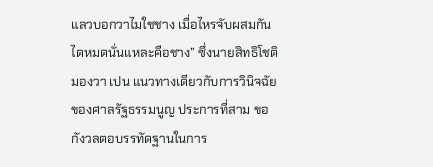แลวบอกวาไมใชชาง เมื่อไหรจับผสมกันไดหมดนั่นแหละคือชาง” ซึ่งนายสิทธิโชติมองวา เปน แนวทางเดียวกับการวินิจฉัยของศาลรัฐธรรมนูญ ประการที่สาม ขอกังวลตอบรรทัดฐานในการ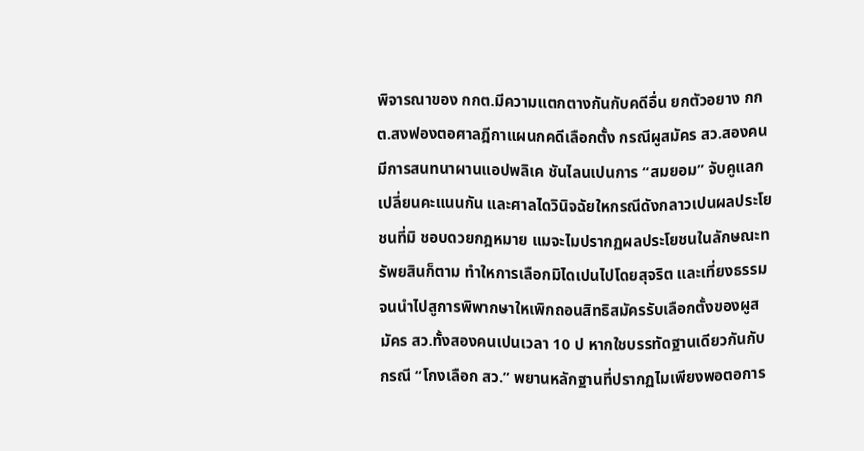พิจารณาของ กกต.มีความแตกตางกันกับคดีอื่น ยกตัวอยาง กกต.สงฟองตอศาลฎีกาแผนกคดีเลือกตั้ง กรณีผูสมัคร สว.สองคนมีการสนทนาผานแอปพลิเค ชันไลนเปนการ “สมยอม” จับคูแลกเปลี่ยนคะแนนกัน และศาลไดวินิจฉัยใหกรณีดังกลาวเปนผลประโยชนที่มิ ชอบดวยกฎหมาย แมจะไมปรากฏผลประโยชนในลักษณะทรัพยสินก็ตาม ทําใหการเลือกมิไดเปนไปโดยสุจริต และเที่ยงธรรม จนนําไปสูการพิพากษาใหเพิกถอนสิทธิสมัครรับเลือกตั้งของผูสมัคร สว.ทั้งสองคนเปนเวลา 10 ป หากใชบรรทัดฐานเดียวกันกับกรณี “โกงเลือก สว.” พยานหลักฐานที่ปรากฏไมเพียงพอตอการ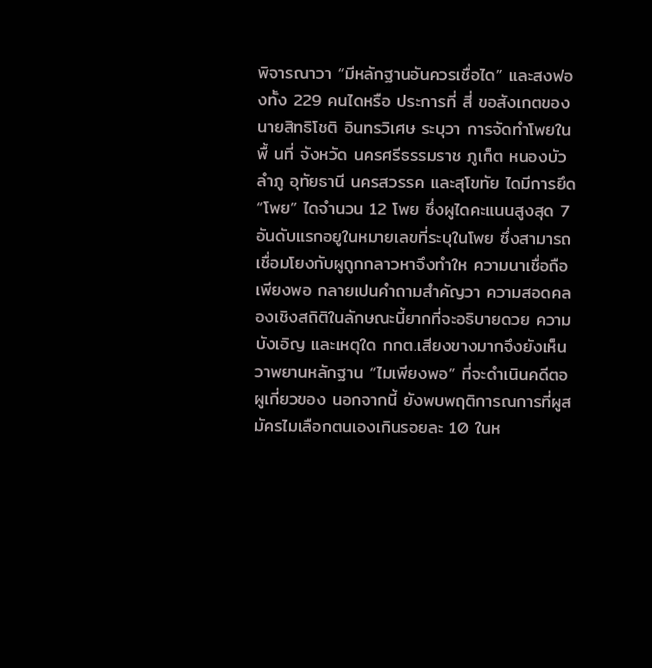พิจารณาวา “มีหลักฐานอันควรเชื่อได” และสงฟองทั้ง 229 คนไดหรือ ประการที่ สี่ ขอสังเกตของ นายสิทธิโชติ อินทรวิเศษ ระบุวา การจัดทําโพยในพื้ นที่ จังหวัด นครศรีธรรมราช ภูเก็ต หนองบัวลําภู อุทัยธานี นครสวรรค และสุโขทัย ไดมีการยึด “โพย” ไดจํานวน 12 โพย ซึ่งผูไดคะแนนสูงสุด 7 อันดับแรกอยูในหมายเลขที่ระบุในโพย ซึ่งสามารถเชื่อมโยงกับผูถูกกลาวหาจึงทําให ความนาเชื่อถือเพียงพอ กลายเปนคําถามสําคัญวา ความสอดคลองเชิงสถิติในลักษณะนี้ยากที่จะอธิบายดวย ความบังเอิญ และเหตุใด กกต.เสียงขางมากจึงยังเห็นวาพยานหลักฐาน “ไมเพียงพอ” ที่จะดําเนินคดีตอ ผูเกี่ยวของ นอกจากนี้ ยังพบพฤติการณการที่ผูสมัครไมเลือกตนเองเกินรอยละ 10 ในห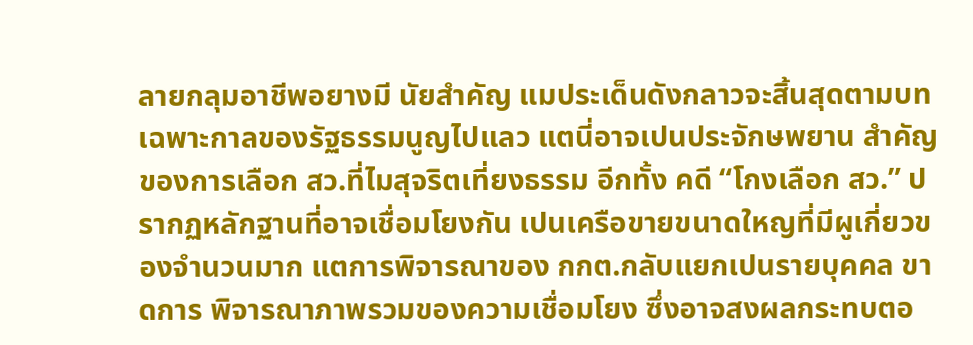ลายกลุมอาชีพอยางมี นัยสําคัญ แมประเด็นดังกลาวจะสิ้นสุดตามบทเฉพาะกาลของรัฐธรรมนูญไปแลว แตนี่อาจเปนประจักษพยาน สําคัญของการเลือก สว.ที่ไมสุจริตเที่ยงธรรม อีกทั้ง คดี “โกงเลือก สว.” ปรากฏหลักฐานที่อาจเชื่อมโยงกัน เปนเครือขายขนาดใหญที่มีผูเกี่ยวของจํานวนมาก แตการพิจารณาของ กกต.กลับแยกเปนรายบุคคล ขาดการ พิจารณาภาพรวมของความเชื่อมโยง ซึ่งอาจสงผลกระทบตอ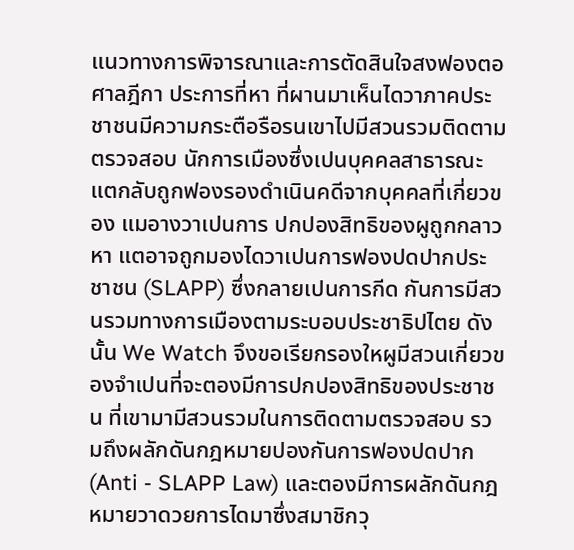แนวทางการพิจารณาและการตัดสินใจสงฟองตอ ศาลฎีกา ประการที่หา ที่ผานมาเห็นไดวาภาคประชาชนมีความกระตือรือรนเขาไปมีสวนรวมติดตามตรวจสอบ นักการเมืองซึ่งเปนบุคคลสาธารณะ แตกลับถูกฟองรองดําเนินคดีจากบุคคลที่เกี่ยวของ แมอางวาเปนการ ปกปองสิทธิของผูถูกกลาวหา แตอาจถูกมองไดวาเปนการฟองปดปากประชาชน (SLAPP) ซึ่งกลายเปนการกีด กันการมีสวนรวมทางการเมืองตามระบอบประชาธิปไตย ดังนั้น We Watch จึงขอเรียกรองใหผูมีสวนเกี่ยวของจําเปนที่จะตองมีการปกปองสิทธิของประชาชน ที่เขามามีสวนรวมในการติดตามตรวจสอบ รวมถึงผลักดันกฎหมายปองกันการฟองปดปาก (Anti - SLAPP Law) และตองมีการผลักดันกฎหมายวาดวยการไดมาซึ่งสมาชิกวุ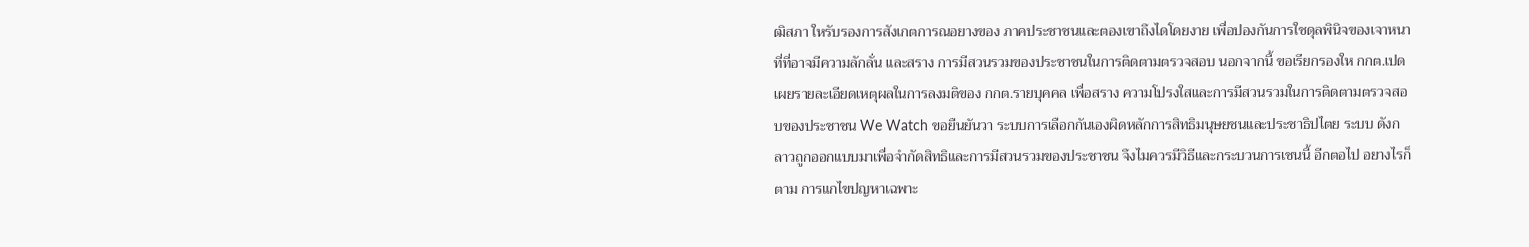ฒิสภา ใหรับรองการสังเกตการณอยางของ ภาคประชาชนและตองเขาถึงไดโดยงาย เพื่อปองกันการใชดุลพินิจของเจาหนาที่ที่อาจมีความลักลั่น และสราง การมีสวนรวมของประชาชนในการติดตามตรวจสอบ นอกจากนี้ ขอเรียกรองให กกต.เปดเผยรายละเอียดเหตุผลในการลงมติของ กกต.รายบุคคล เพื่อสราง ความโปรงใสและการมีสวนรวมในการติดตามตรวจสอบของประชาชน We Watch ขอยืนยันวา ระบบการเลือกกันเองผิดหลักการสิทธิมนุษยชนและประชาธิปไตย ระบบ ดังกลาวถูกออกแบบมาเพื่อจํากัดสิทธิและการมีสวนรวมของประชาชน จึงไมควรมีวิธีและกระบวนการเชนนี้ อีกตอไป อยางไรก็ตาม การแกไขปญหาเฉพาะ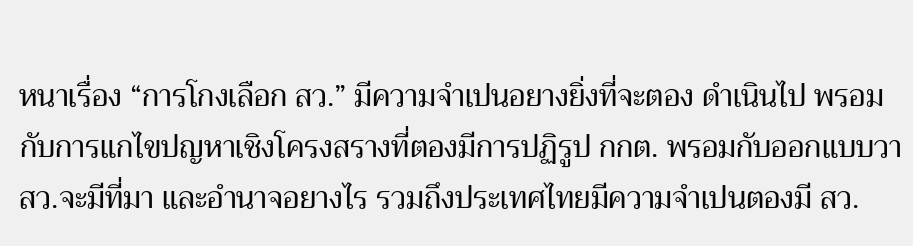หนาเรื่อง “การโกงเลือก สว.” มีความจําเปนอยางยิ่งที่จะตอง ดําเนินไป พรอมกับการแกไขปญหาเชิงโครงสรางที่ตองมีการปฏิรูป กกต. พรอมกับออกแบบวา สว.จะมีที่มา และอํานาจอยางไร รวมถึงประเทศไทยมีความจําเปนตองมี สว.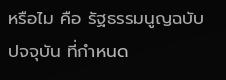หรือไม คือ รัฐธรรมนูญฉบับปจจุบัน ที่กําหนด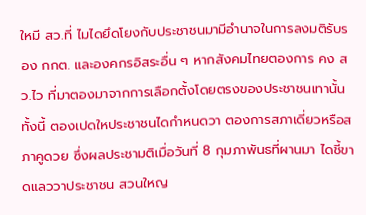ใหมี สว.ที่ ไมไดยึดโยงกับประชาชนมามีอํานาจในการลงมติรับรอง กกต. และองคกรอิสระอื่น ๆ หากสังคมไทยตองการ คง สว.ไว ที่มาตองมาจากการเลือกตั้งโดยตรงของประชาชนเทานั้น ทั้งนี้ ตองเปดใหประชาชนไดกําหนดวา ตองการสภาเดี่ยวหรือสภาคูดวย ซึ่งผลประชามติเมื่อวันที่ 8 กุมภาพันธที่ผานมา ไดชี้ขาดแลววาประชาชน สวนใหญ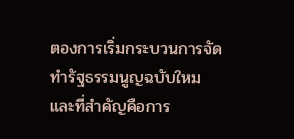ตองการเริ่มกระบวนการจัดทํารัฐธรรมนูญฉบับใหม และที่สําคัญคือการ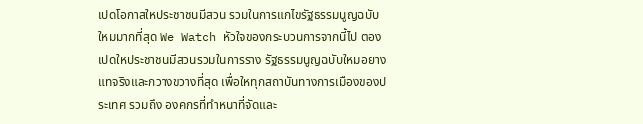เปดโอกาสใหประชาชนมีสวน รวมในการแกไขรัฐธรรมนูญฉบับใหมมากที่สุด We Watch หัวใจของกระบวนการจากนี้ไป ตองเปดใหประชาชนมีสวนรวมในการราง รัฐธรรมนูญฉบับใหมอยางแทจริงและกวางขวางที่สุด เพื่อใหทุกสถาบันทางการเมืองของประเทศ รวมถึง องคกรที่ทําหนาที่จัดและ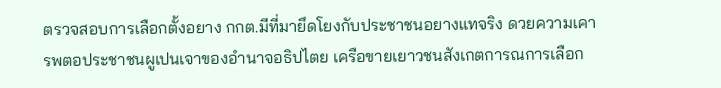ตรวจสอบการเลือกตั้งอยาง กกต.มีที่มายึดโยงกับประชาชนอยางแทจริง ดวยความเคารพตอประชาชนผูเปนเจาของอํานาจอธิปไตย เครือขายเยาวชนสังเกตการณการเลือก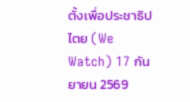ตั้งเพื่อประชาธิปไตย (We Watch) 17 กันยายน 2569